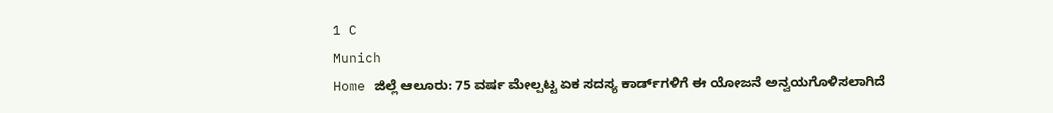1 C
Munich
Home ಜಿಲ್ಲೆ ಆಲೂರು: 75 ವರ್ಷ ಮೇಲ್ಪಟ್ಟ ಏಕ ಸದಸ್ಯ ಕಾರ್ಡ್‌ಗಳಿಗೆ ಈ ಯೋಜನೆ ಅನ್ವಯಗೊಳಿಸಲಾಗಿದೆ‌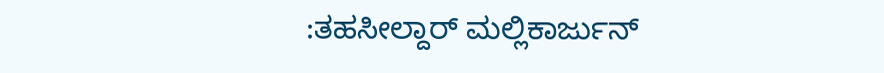:ತಹಸೀಲ್ದಾರ್ ಮಲ್ಲಿಕಾರ್ಜುನ್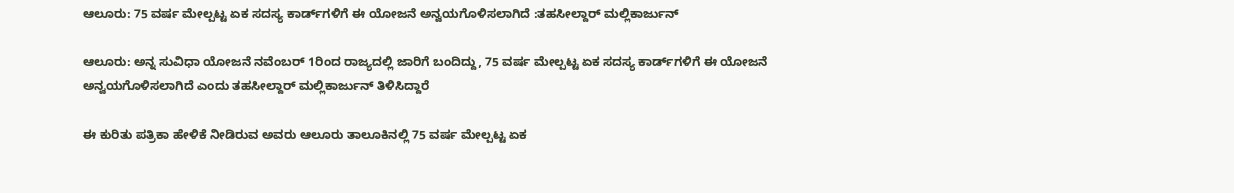ಆಲೂರು: 75 ವರ್ಷ ಮೇಲ್ಪಟ್ಟ ಏಕ ಸದಸ್ಯ ಕಾರ್ಡ್‌ಗಳಿಗೆ ಈ ಯೋಜನೆ ಅನ್ವಯಗೊಳಿಸಲಾಗಿದೆ‌ :ತಹಸೀಲ್ದಾರ್ ಮಲ್ಲಿಕಾರ್ಜುನ್

ಆಲೂರು: ಅನ್ನ ಸುವಿಧಾ ಯೋಜನೆ ನವೆಂಬರ್ 1ರಿಂದ ರಾಜ್ಯದಲ್ಲಿ ಜಾರಿಗೆ ಬಂದಿದ್ದು, 75 ವರ್ಷ ಮೇಲ್ಪಟ್ಟ ಏಕ ಸದಸ್ಯ ಕಾರ್ಡ್‌ಗಳಿಗೆ ಈ ಯೋಜನೆ ಅನ್ವಯಗೊಳಿಸಲಾಗಿದೆ‌ ಎಂದು ತಹಸೀಲ್ದಾರ್ ಮಲ್ಲಿಕಾರ್ಜುನ್ ತಿಳಿಸಿದ್ದಾರೆ

ಈ ಕುರಿತು ಪತ್ರಿಕಾ ಹೇಳಿಕೆ ನೀಡಿರುವ ಅವರು ಆಲೂರು ತಾಲೂಕಿನಲ್ಲಿ 75 ವರ್ಷ ಮೇಲ್ಪಟ್ಟ ಏಕ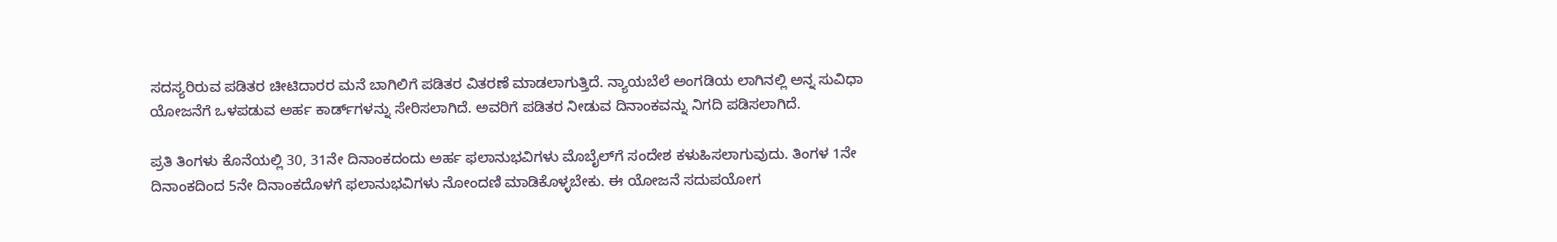ಸದಸ್ಯರಿರುವ ಪಡಿತರ ಚೀಟಿದಾರರ ಮನೆ ಬಾಗಿಲಿಗೆ ಪಡಿತರ ವಿತರಣೆ ಮಾಡಲಾಗುತ್ತಿದೆ. ನ್ಯಾಯಬೆಲೆ ಅಂಗಡಿಯ ಲಾಗಿನಲ್ಲಿ ಅನ್ನ ಸುವಿಧಾ ಯೋಜನೆಗೆ ಒಳಪಡುವ ಅರ್ಹ ಕಾರ್ಡ್‌ಗಳನ್ನು ಸೇರಿಸಲಾಗಿದೆ. ಅವರಿಗೆ ಪಡಿತರ ನೀಡುವ ದಿನಾಂಕವನ್ನು ನಿಗದಿ ಪಡಿಸಲಾಗಿದೆ.

ಪ್ರತಿ ತಿಂಗಳು ಕೊನೆಯಲ್ಲಿ 30, 31ನೇ ದಿನಾಂಕದಂದು ಅರ್ಹ ಫಲಾನುಭವಿಗಳು ಮೊಬೈಲ್‌ಗೆ ಸಂದೇಶ ಕಳುಹಿಸಲಾಗುವುದು. ತಿಂಗಳ 1ನೇ ದಿನಾಂಕದಿಂದ 5ನೇ ದಿನಾಂಕದೊಳಗೆ ಫಲಾನುಭವಿಗಳು ನೋಂದಣಿ ಮಾಡಿಕೊಳ್ಳಬೇಕು. ಈ ಯೋಜನೆ ಸದುಪಯೋಗ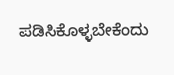ಪಡಿಸಿಕೊಳ್ಳಬೇಕೆಂದು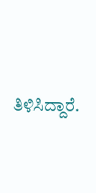ತಿಳಿಸಿದ್ದಾರೆ.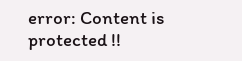error: Content is protected !!